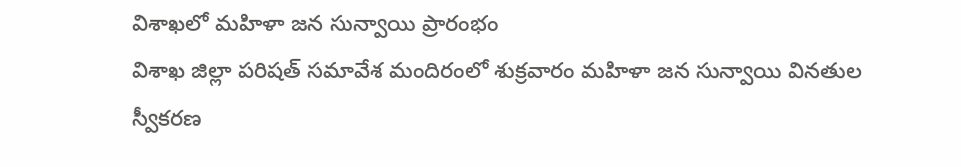విశాఖలో మహిళా జన సున్వాయి ప్రారంభం
విశాఖ జిల్లా పరిషత్ సమావేశ మందిరంలో శుక్రవారం మహిళా జన సున్వాయి వినతుల స్వీకరణ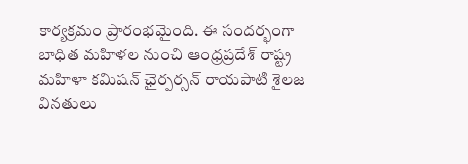కార్యక్రమం ప్రారంభమైంది. ఈ సందర్భంగా బాధిత మహిళల నుంచి ఆంధ్రప్రదేశ్ రాష్ట్ర మహిళా కమిషన్ ఛైర్పర్సన్ రాయపాటి శైలజ వినతులు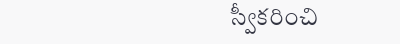స్వీకరించి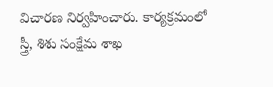విచారణ నిర్వహించారు. కార్యక్రమంలో స్త్రీ, శిశు సంక్షేమ శాఖ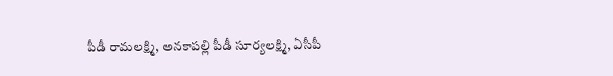పీడీ రామలక్ష్మి, అనకాపల్లి పీడీ సూర్యలక్ష్మి, ఏసీపీ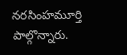నరసింహమూర్తి పాల్గొన్నారు.